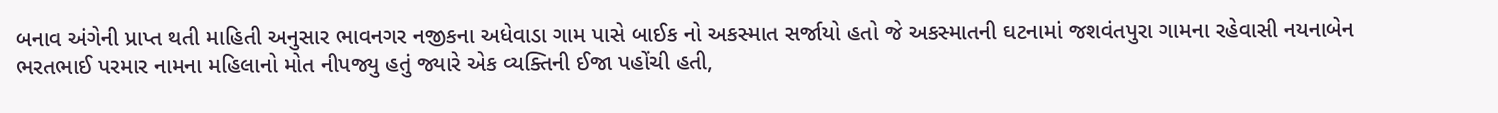બનાવ અંગેની પ્રાપ્ત થતી માહિતી અનુસાર ભાવનગર નજીકના અધેવાડા ગામ પાસે બાઈક નો અકસ્માત સર્જાયો હતો જે અકસ્માતની ઘટનામાં જશવંતપુરા ગામના રહેવાસી નયનાબેન ભરતભાઈ પરમાર નામના મહિલાનો મોત નીપજ્યુ હતું જ્યારે એક વ્યક્તિની ઈજા પહોંચી હતી,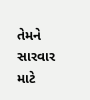તેમને સારવાર માટે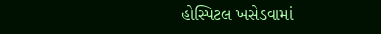હોસ્પિટલ ખસેડવામાં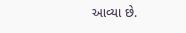આવ્યા છે.